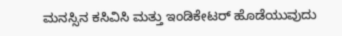ಮನಸ್ಸಿನ ಕಸಿವಿಸಿ ಮತ್ತು ಇಂಡಿಕೇಟರ್ ಹೊಡೆಯುವುದು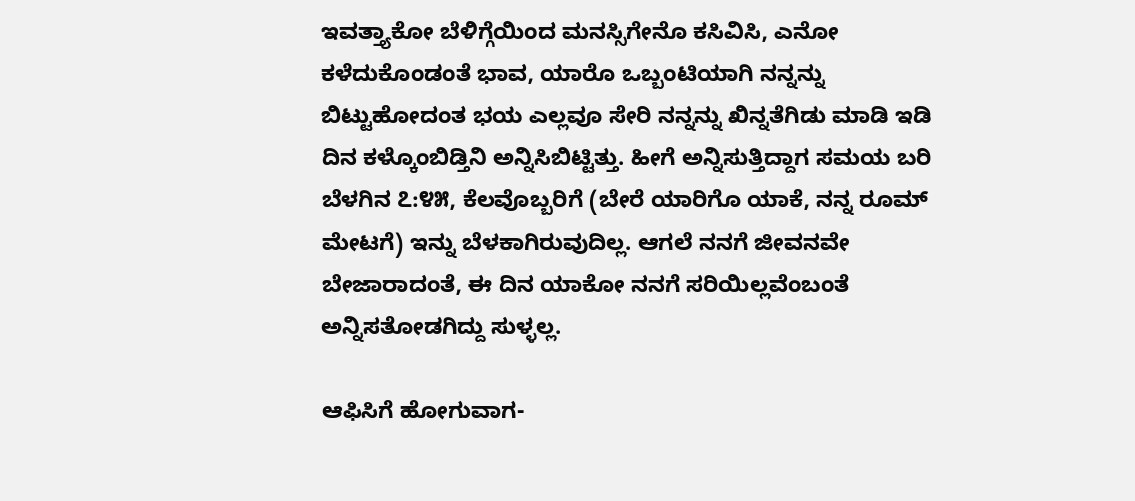ಇವತ್ತ್ಯಾಕೋ ಬೆಳಿಗ್ಗೆಯಿಂದ ಮನಸ್ಸಿಗೇನೊ ಕಸಿವಿಸಿ, ಎನೋ ಕಳೆದುಕೊಂಡಂತೆ ಭಾವ, ಯಾರೊ ಒಬ್ಬಂಟಿಯಾಗಿ ನನ್ನನ್ನು ಬಿಟ್ಟುಹೋದಂತ ಭಯ ಎಲ್ಲವೂ ಸೇರಿ ನನ್ನನ್ನು ಖಿನ್ನತೆಗಿಡು ಮಾಡಿ ಇಡಿ ದಿನ ಕಳ್ಕೊಂಬಿಡ್ತಿನಿ ಅನ್ನಿಸಿಬಿಟ್ಟಿತ್ತು. ಹೀಗೆ ಅನ್ನಿಸುತ್ತಿದ್ದಾಗ ಸಮಯ ಬರಿ ಬೆಳಗಿನ ೭:೪೫, ಕೆಲವೊಬ್ಬರಿಗೆ (ಬೇರೆ ಯಾರಿಗೊ ಯಾಕೆ, ನನ್ನ ರೂಮ್ ಮೇಟಗೆ) ಇನ್ನು ಬೆಳಕಾಗಿರುವುದಿಲ್ಲ. ಆಗಲೆ ನನಗೆ ಜೀವನವೇ ಬೇಜಾರಾದಂತೆ, ಈ ದಿನ ಯಾಕೋ ನನಗೆ ಸರಿಯಿಲ್ಲವೆಂಬಂತೆ ಅನ್ನಿಸತೋಡಗಿದ್ದು ಸುಳ್ಳಲ್ಲ.

ಆಫಿಸಿಗೆ ಹೋಗುವಾಗ-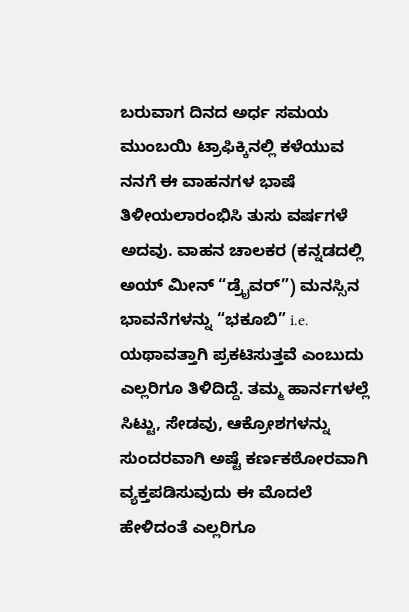ಬರುವಾಗ ದಿನದ ಅರ್ಧ ಸಮಯ ಮುಂಬಯಿ ಟ್ರಾಫಿಕ್ಕಿನಲ್ಲಿ ಕಳೆಯುವ ನನಗೆ ಈ ವಾಹನಗಳ ಭಾಷೆ ತಿಳೀಯಲಾರಂಭಿಸಿ ತುಸು ವರ್ಷಗಳೆ ಅದವು. ವಾಹನ ಚಾಲಕರ (ಕನ್ನಡದಲ್ಲಿ ಅಯ್ ಮೀನ್ “ಡ್ರೈವರ್”) ಮನಸ್ಸಿನ ಭಾವನೆಗಳನ್ನು “ಭಕೂಬಿ” i.e. ಯಥಾವತ್ತಾಗಿ ಪ್ರಕಟಿಸುತ್ತವೆ ಎಂಬುದು ಎಲ್ಲರಿಗೂ ತಿಳಿದಿದ್ದೆ. ತಮ್ಮ ಹಾರ್ನಗಳಲ್ಲೆ ಸಿಟ್ಟು, ಸೇಡವು, ಆಕ್ರೋಶಗಳನ್ನು ಸುಂದರವಾಗಿ ಅಷ್ಟೆ ಕರ್ಣಕಠೋರವಾಗಿ ವ್ಯಕ್ತಪಡಿಸುವುದು ಈ ಮೊದಲೆ ಹೇಳಿದಂತೆ ಎಲ್ಲರಿಗೂ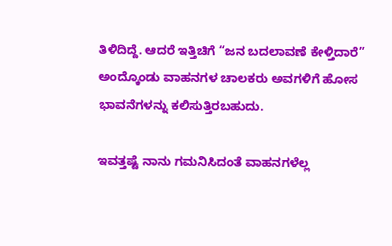ತಿಳಿದಿದ್ದೆ. ಆದರೆ ಇತ್ತಿಚಿಗೆ “ಜನ ಬದಲಾವಣೆ ಕೇಳ್ತಿದಾರೆ” ಅಂದ್ಕೊಂಡು ವಾಹನಗಳ ಚಾಲಕರು ಅವಗಳಿಗೆ ಹೋಸ ಭಾವನೆಗಳನ್ನು ಕಲಿಸುತ್ತಿರಬಹುದು.

ಇವತ್ತಷ್ಟೆ ನಾನು ಗಮನಿಸಿದಂತೆ ವಾಹನಗಳೆಲ್ಲ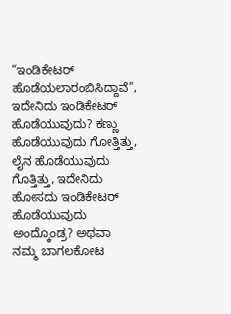“ಇಂಡಿಕೇಟರ್ ಹೊಡೆಯಲಾರಂಬಿಸಿದ್ದಾವೆ”, ಇದೇನಿದು ಇಂಡಿಕೇಟರ್ ಹೊಡೆಯುವುದು? ಕಣ್ಣು ಹೊಡೆಯುವುದು ಗೋತ್ತಿತ್ತು, ಲೈನ ಹೊಡೆಯುವುದು ಗೊತ್ತಿತ್ತು, ಇದೇನಿದು ಹೋಸದು ಇಂಡಿಕೇಟರ್ ಹೊಡೆಯುವುದು ಅಂದ್ಕೊಂಡ್ರ? ಅಥವಾ ನಮ್ಮ ಬಾಗಲಕೋಟ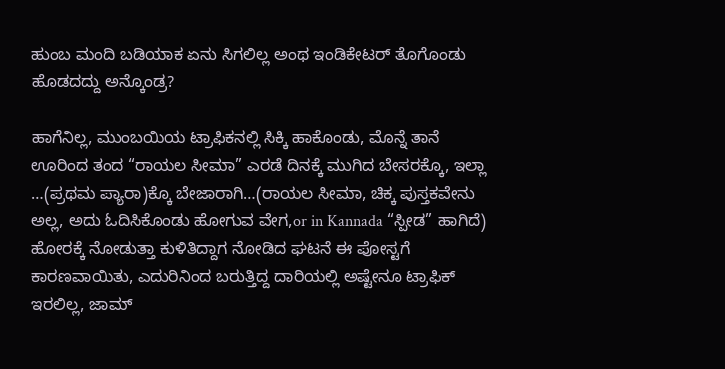ಹುಂಬ ಮಂದಿ ಬಡಿಯಾಕ ಏನು ಸಿಗಲಿಲ್ಲ ಅಂಥ ಇಂಡಿಕೇಟರ್ ತೊಗೊಂಡು ಹೊಡದದ್ದು ಅನ್ಕೊಂಡ್ರ?

ಹಾಗೆನಿಲ್ಲ, ಮುಂಬಯಿಯ ಟ್ರಾಫಿಕನಲ್ಲಿ ಸಿಕ್ಕಿ ಹಾಕೊಂಡು, ಮೊನ್ನೆ ತಾನೆ ಊರಿಂದ ತಂದ “ರಾಯಲ ಸೀಮಾ” ಎರಡೆ ದಿನಕ್ಕೆ ಮುಗಿದ ಬೇಸರಕ್ಕೊ, ಇಲ್ಲಾ …(ಪ್ರಥಮ ಪ್ಯಾರಾ)ಕ್ಕೊ ಬೇಜಾರಾಗಿ…(ರಾಯಲ ಸೀಮಾ, ಚಿಕ್ಕ ಪುಸ್ತಕವೇನು ಅಲ್ಲ, ಅದು ಓದಿಸಿಕೊಂಡು ಹೋಗುವ ವೇಗ,or in Kannada “ಸ್ಪೀಡ” ಹಾಗಿದೆ) ಹೋರಕ್ಕೆ ನೋಡುತ್ತಾ ಕುಳಿತಿದ್ದಾಗ ನೋಡಿದ ಘಟನೆ ಈ ಪೋಸ್ಟಗೆ ಕಾರಣವಾಯಿತು, ಎದುರಿನಿಂದ ಬರುತ್ತಿದ್ದ ದಾರಿಯಲ್ಲಿ ಅಷ್ಟೇನೂ ಟ್ರಾಫಿಕ್ ಇರಲಿಲ್ಲ, ಜಾಮ್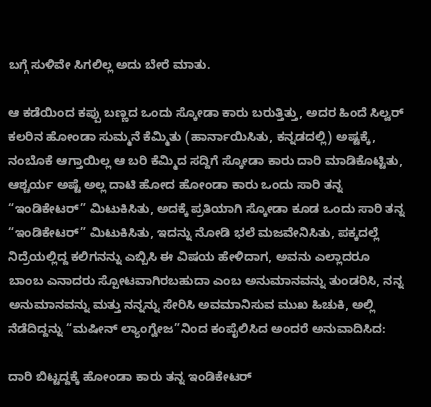ಬಗ್ಗೆ ಸುಳಿವೇ ಸಿಗಲಿಲ್ಲ ಅದು ಬೇರೆ ಮಾತು.

ಆ ಕಡೆಯಿಂದ ಕಪ್ಪು ಬಣ್ಣದ ಒಂದು ಸ್ಕೋಡಾ ಕಾರು ಬರುತ್ತಿತ್ತು, ಅದರ ಹಿಂದೆ ಸಿಲ್ವರ್ ಕಲರಿನ ಹೋಂಡಾ ಸುಮ್ಮನೆ ಕೆಮ್ಮಿತು (ಹಾರ್ನಾಯಿಸಿತು, ಕನ್ನಡದಲ್ಲಿ) ಅಷ್ಟಕ್ಕೆ, ನಂಬೊಕೆ ಆಗ್ತಾಯಿಲ್ಲ ಆ ಬರಿ ಕೆಮ್ಮಿದ ಸದ್ದಿಗೆ ಸ್ಕೋಡಾ ಕಾರು ದಾರಿ ಮಾಡಿಕೊಟ್ಟಿತು, ಆಶ್ಚರ್ಯ ಅಷ್ಟೆ ಅಲ್ಲ ದಾಟಿ ಹೋದ ಹೋಂಡಾ ಕಾರು ಒಂದು ಸಾರಿ ತನ್ನ “ಇಂಡಿಕೇಟರ್” ಮಿಟುಕಿಸಿತು, ಅದಕ್ಕೆ ಪ್ರತಿಯಾಗಿ ಸ್ಕೋಡಾ ಕೂಡ ಒಂದು ಸಾರಿ ತನ್ನ “ಇಂಡಿಕೇಟರ್” ಮಿಟುಕಿಸಿತು, ಇದನ್ನು ನೋಡಿ ಭಲೆ ಮಜವೇನಿಸಿತು, ಪಕ್ಕದಲ್ಲೆ ನಿದ್ರೆಯಲ್ಲಿದ್ದ ಕಲಿಗನನ್ನು ಎಬ್ಬಿಸಿ ಈ ವಿಷಯ ಹೇಳಿದಾಗ, ಅವನು ಎಲ್ಲಾದರೂ ಬಾಂಬ ಎನಾದರು ಸ್ಪೋಟವಾಗಿರಬಹುದಾ ಎಂಬ ಅನುಮಾನವನ್ನು ತುಂಡರಿಸಿ, ನನ್ನ ಅನುಮಾನವನ್ನು ಮತ್ತು ನನ್ನನ್ನು ಸೇರಿಸಿ ಅವಮಾನಿಸುವ ಮುಖ ಹಿಚುಕಿ, ಅಲ್ಲಿ ನೆಡೆದಿದ್ದನ್ನು “ಮಷೀನ್ ಲ್ಯಾಂಗ್ವೇಜ”ನಿಂದ ಕಂಪೈಲಿಸಿದ ಅಂದರೆ ಅನುವಾದಿಸಿದ:

ದಾರಿ ಬಿಟ್ಟದ್ದಕ್ಕೆ ಹೋಂಡಾ ಕಾರು ತನ್ನ ಇಂಡಿಕೇಟರ್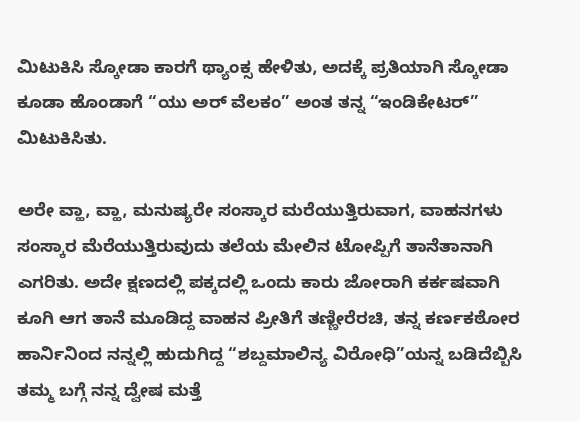ಮಿಟುಕಿಸಿ ಸ್ಕೋಡಾ ಕಾರಗೆ ಥ್ಯಾಂಕ್ಸ ಹೇಳಿತು, ಅದಕ್ಕೆ ಪ್ರತಿಯಾಗಿ ಸ್ಕೋಡಾ ಕೂಡಾ ಹೊಂಡಾಗೆ “ಯು ಅರ್ ವೆಲಕಂ” ಅಂತ ತನ್ನ “ಇಂಡಿಕೇಟರ್” ಮಿಟುಕಿಸಿತು.

ಅರೇ ವ್ಹಾ, ವ್ಹಾ, ಮನುಷ್ಯರೇ ಸಂಸ್ಕಾರ ಮರೆಯುತ್ತಿರುವಾಗ, ವಾಹನಗಳು ಸಂಸ್ಕಾರ ಮೆರೆಯುತ್ತಿರುವುದು ತಲೆಯ ಮೇಲಿನ ಟೋಪ್ಪಿಗೆ ತಾನೆತಾನಾಗಿ ಎಗರಿತು. ಅದೇ ಕ್ಷಣದಲ್ಲಿ ಪಕ್ಕದಲ್ಲಿ ಒಂದು ಕಾರು ಜೋರಾಗಿ ಕರ್ಕಷವಾಗಿ ಕೂಗಿ ಆಗ ತಾನೆ ಮೂಡಿದ್ದ ವಾಹನ ಪ್ರೀತಿಗೆ ತಣ್ಣೀರೆರಚಿ, ತನ್ನ ಕರ್ಣಕಠೋರ ಹಾರ್ನಿನಿಂದ ನನ್ನಲ್ಲಿ ಹುದುಗಿದ್ದ “ಶಬ್ದಮಾಲಿನ್ಯ ವಿರೋಧಿ”ಯನ್ನ ಬಡಿದೆಬ್ಬಿಸಿ ತಮ್ಮ ಬಗ್ಗೆ ನನ್ನ ದ್ವೇಷ ಮತ್ತೆ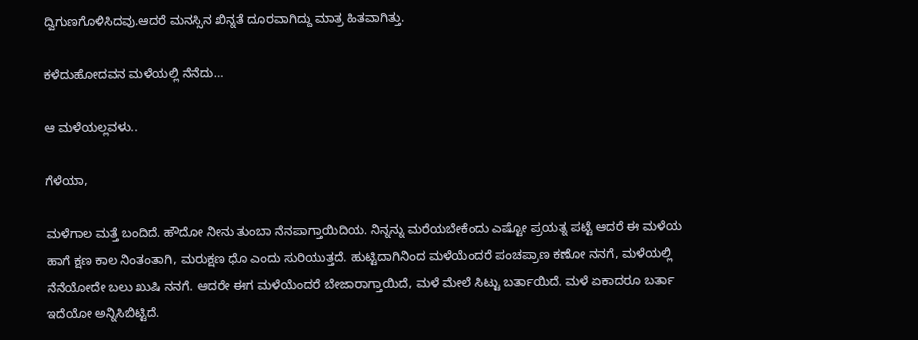ದ್ವಿಗುಣಗೊಳಿಸಿದವು.ಆದರೆ ಮನಸ್ಸಿನ ಖಿನ್ನತೆ ದೂರವಾಗಿದ್ದು ಮಾತ್ರ ಹಿತವಾಗಿತ್ತು.

ಕಳೆದುಹೋದವನ ಮಳೆಯಲ್ಲಿ ನೆನೆದು…

ಆ ಮಳೆಯಲ್ಲವಳು..

ಗೆಳೆಯಾ,

ಮಳೆಗಾಲ ಮತ್ತೆ ಬಂದಿದೆ. ಹೌದೋ ನೀನು ತುಂಬಾ ನೆನಪಾಗ್ತಾಯಿದಿಯ. ನಿನ್ನನ್ನು ಮರೆಯಬೇಕೆಂದು ಎಷ್ಟೋ ಪ್ರಯತ್ನ ಪಟ್ಟೆ ಆದರೆ ಈ ಮಳೆಯ ಹಾಗೆ ಕ್ಷಣ ಕಾಲ ನಿಂತಂತಾಗಿ, ಮರುಕ್ಷಣ ಧೊ ಎಂದು ಸುರಿಯುತ್ತದೆ. ಹುಟ್ಟಿದಾಗಿನಿಂದ ಮಳೆಯೆಂದರೆ ಪಂಚಪ್ರಾಣ ಕಣೋ ನನಗೆ, ಮಳೆಯಲ್ಲಿ ನೆನೆಯೋದೇ ಬಲು ಖುಷಿ ನನಗೆ. ಆದರೇ ಈಗ ಮಳೆಯೆಂದರೆ ಬೇಜಾರಾಗ್ತಾಯಿದೆ, ಮಳೆ ಮೇಲೆ ಸಿಟ್ಟು ಬರ್ತಾಯಿದೆ. ಮಳೆ ಏಕಾದರೂ ಬರ್ತಾ ಇದೆಯೋ ಅನ್ನಿಸಿಬಿಟ್ಟಿದೆ.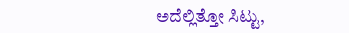ಅದೆಲ್ಲಿತ್ತೋ ಸಿಟ್ಟು,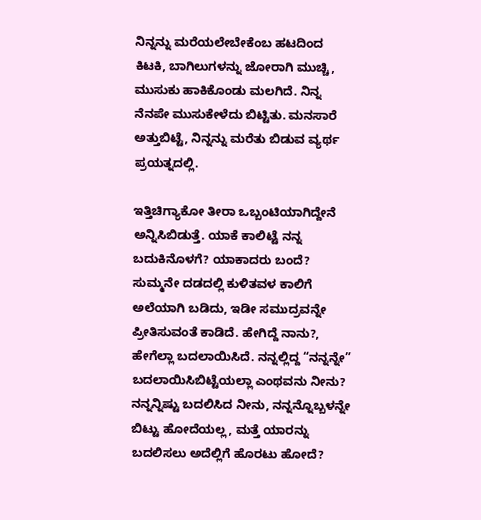ನಿನ್ನನ್ನು ಮರೆಯಲೇಬೇಕೆಂಬ ಹಟದಿಂದ ಕಿಟಕಿ, ಬಾಗಿಲುಗಳನ್ನು ಜೋರಾಗಿ ಮುಚ್ಚಿ, ಮುಸುಕು ಹಾಕಿಕೊಂಡು ಮಲಗಿದೆ. ನಿನ್ನ ನೆನಪೇ ಮುಸುಕೇಳೆದು ಬಿಟ್ಟಿತು. ಮನಸಾರೆ ಅತ್ತುಬಿಟ್ಟೆ, ನಿನ್ನನ್ನು ಮರೆತು ಬಿಡುವ ವ್ಯರ್ಥ ಪ್ರಯತ್ನದಲ್ಲಿ.

ಇತ್ತಿಚಿಗ್ಯಾಕೋ ತೀರಾ ಒಬ್ಬಂಟಿಯಾಗಿದ್ದೇನೆ ಅನ್ನಿಸಿಬಿಡುತ್ತೆ. ಯಾಕೆ ಕಾಲಿಟ್ಟೆ ನನ್ನ ಬದುಕಿನೊಳಗೆ? ಯಾಕಾದರು ಬಂದೆ? ಸುಮ್ಮನೇ ದಡದಲ್ಲಿ ಕುಳಿತವಳ ಕಾಲಿಗೆ ಅಲೆಯಾಗಿ ಬಡಿದು, ಇಡೀ ಸಮುದ್ರವನ್ನೇ ಪ್ರೀತಿಸುವಂತೆ ಕಾಡಿದೆ. ಹೇಗಿದ್ದೆ ನಾನು?, ಹೇಗೆಲ್ಲಾ ಬದಲಾಯಿಸಿದೆ. ನನ್ನಲ್ಲಿದ್ದ “ನನ್ನನ್ನೇ” ಬದಲಾಯಿಸಿಬಿಟ್ಟೆಯಲ್ಲಾ ಎಂಥವನು ನೀನು? ನನ್ನನ್ನಿಷ್ಟು ಬದಲಿಸಿದ ನೀನು, ನನ್ನನ್ನೊಬ್ಬಳನ್ನೇ ಬಿಟ್ಟು ಹೋದೆಯಲ್ಲ, ಮತ್ತೆ ಯಾರನ್ನು ಬದಲಿಸಲು ಅದೆಲ್ಲಿಗೆ ಹೊರಟು ಹೋದೆ?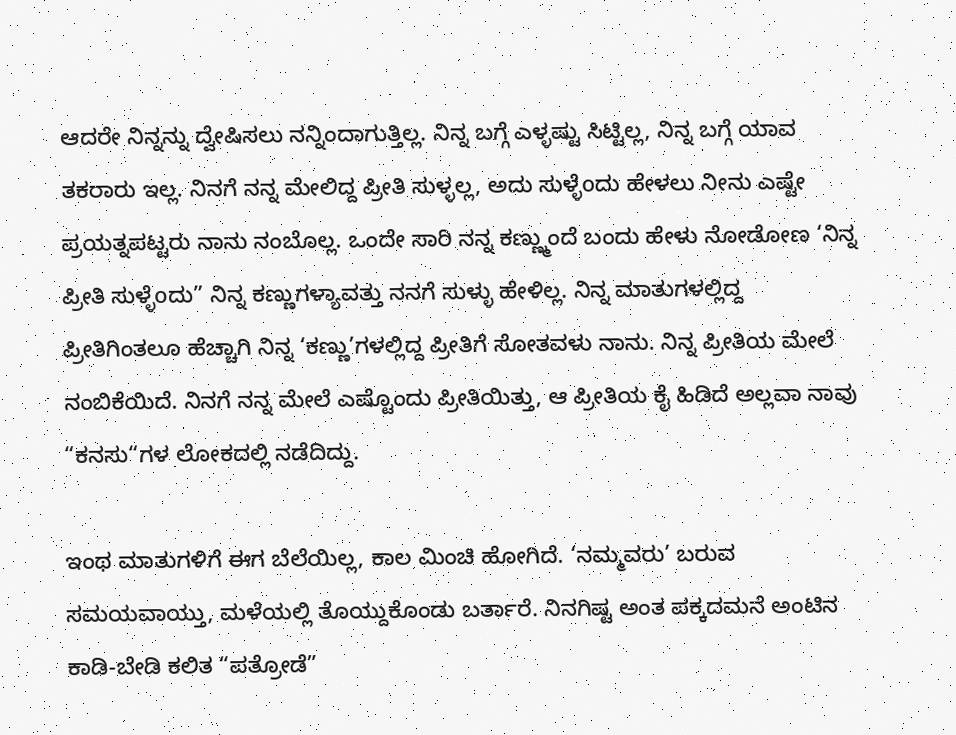ಆದರೇ ನಿನ್ನನ್ನು ದ್ವೇಷಿಸಲು ನನ್ನಿಂದಾಗುತ್ತಿಲ್ಲ. ನಿನ್ನ ಬಗ್ಗೆ ಎಳ್ಳಷ್ಟು ಸಿಟ್ಟಿಲ್ಲ, ನಿನ್ನ ಬಗ್ಗೆ ಯಾವ ತಕರಾರು ಇಲ್ಲ. ನಿನಗೆ ನನ್ನ ಮೇಲಿದ್ದ ಪ್ರೀತಿ ಸುಳ್ಳಲ್ಲ, ಅದು ಸುಳ್ಳೆoದು ಹೇಳಲು ನೀನು ಎಷ್ಟೇ ಪ್ರಯತ್ನಪಟ್ಟರು ನಾನು ನಂಬೊಲ್ಲ. ಒಂದೇ ಸಾರಿ ನನ್ನ ಕಣ್ಣ್ಮುಂದೆ ಬಂದು ಹೇಳು ನೋಡೋಣ ‘ನಿನ್ನ ಪ್ರೀತಿ ಸುಳ್ಳೆoದು” ನಿನ್ನ ಕಣ್ಣುಗಳ್ಯಾವತ್ತು ನನಗೆ ಸುಳ್ಳು ಹೇಳಿಲ್ಲ. ನಿನ್ನ ಮಾತುಗಳಲ್ಲಿದ್ದ ಪ್ರೀತಿಗಿಂತಲೂ ಹೆಚ್ಚಾಗಿ ನಿನ್ನ ‘ಕಣ್ಣು’ಗಳಲ್ಲಿದ್ದ ಪ್ರೀತಿಗೆ ಸೋತವಳು ನಾನು. ನಿನ್ನ ಪ್ರೀತಿಯ ಮೇಲೆ ನಂಬಿಕೆಯಿದೆ. ನಿನಗೆ ನನ್ನ ಮೇಲೆ ಎಷ್ಟೊಂದು ಪ್ರೀತಿಯಿತ್ತು, ಆ ಪ್ರೀತಿಯ ಕೈ ಹಿಡಿದೆ ಅಲ್ಲವಾ ನಾವು “ಕನಸು“ಗಳ ಲೋಕದಲ್ಲಿ ನಡೆದಿದ್ದು.

ಇಂಥ ಮಾತುಗಳಿಗೆ ಈಗ ಬೆಲೆಯಿಲ್ಲ, ಕಾಲ ಮಿಂಚಿ ಹೋಗಿದೆ. ‘ನಮ್ಮವರು’ ಬರುವ ಸಮಯವಾಯ್ತು, ಮಳೆಯಲ್ಲಿ ತೊಯ್ದುಕೊಂಡು ಬರ್ತಾರೆ. ನಿನಗಿಷ್ಟ ಅಂತ ಪಕ್ಕದಮನೆ ಅಂಟಿನ ಕಾಡಿ-ಬೇಡಿ ಕಲಿತ “ಪತ್ರೋಡೆ”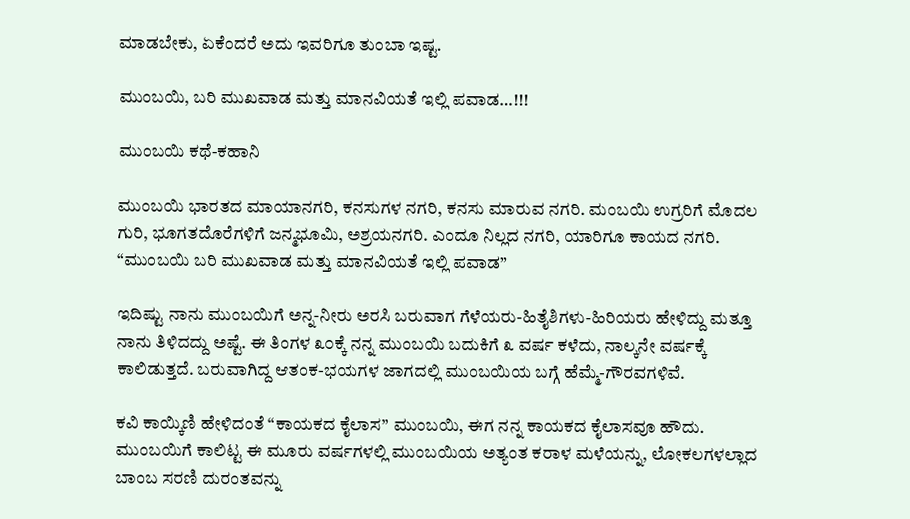ಮಾಡಬೇಕು, ಏಕೆಂದರೆ ಅದು ಇವರಿಗೂ ತುಂಬಾ ಇಷ್ಟ.

ಮುಂಬಯಿ, ಬರಿ ಮುಖವಾಡ ಮತ್ತು ಮಾನವಿಯತೆ ಇಲ್ಲಿ ಪವಾಡ…!!!

ಮುಂಬಯಿ ಕಥೆ-ಕಹಾನಿ

ಮುಂಬಯಿ ಭಾರತದ ಮಾಯಾನಗರಿ, ಕನಸುಗಳ ನಗರಿ, ಕನಸು ಮಾರುವ ನಗರಿ. ಮಂಬಯಿ ಉಗ್ರರಿಗೆ ಮೊದಲ ಗುರಿ, ಭೂಗತದೊರೆಗಳಿಗೆ ಜನ್ಮಭೂಮಿ, ಅಶ್ರಯನಗರಿ. ಎಂದೂ ನಿಲ್ಲದ ನಗರಿ, ಯಾರಿಗೂ ಕಾಯದ ನಗರಿ. “ಮುಂಬಯಿ ಬರಿ ಮುಖವಾಡ ಮತ್ತು ಮಾನವಿಯತೆ ಇಲ್ಲಿ ಪವಾಡ”

ಇದಿಷ್ಟು ನಾನು ಮುಂಬಯಿಗೆ ಅನ್ನ-ನೀರು ಅರಸಿ ಬರುವಾಗ ಗೆಳೆಯರು-ಹಿತೈಶಿಗಳು-ಹಿರಿಯರು ಹೇಳಿದ್ದು ಮತ್ತೂ ನಾನು ತಿಳಿದದ್ದು ಅಷ್ಟೆ. ಈ ತಿಂಗಳ ೩೦ಕ್ಕೆ ನನ್ನ ಮುಂಬಯಿ ಬದುಕಿಗೆ ೩ ವರ್ಷ ಕಳೆದು, ನಾಲ್ಕನೇ ವರ್ಷಕ್ಕೆ ಕಾಲಿಡುತ್ತದೆ. ಬರುವಾಗಿದ್ದ ಆತಂಕ-ಭಯಗಳ ಜಾಗದಲ್ಲಿ ಮುಂಬಯಿಯ ಬಗ್ಗೆ ಹೆಮ್ಮೆ-ಗೌರವಗಳಿವೆ.

ಕವಿ ಕಾಯ್ಕಿಣಿ ಹೇಳಿದಂತೆ “ಕಾಯಕದ ಕೈಲಾಸ” ಮುಂಬಯಿ, ಈಗ ನನ್ನ ಕಾಯಕದ ಕೈಲಾಸವೂ ಹೌದು. ಮುಂಬಯಿಗೆ ಕಾಲಿಟ್ಟ ಈ ಮೂರು ವರ್ಷಗಳಲ್ಲಿ ಮುಂಬಯಿಯ ಅತ್ಯಂತ ಕರಾಳ ಮಳೆಯನ್ನು, ಲೋಕಲಗಳಲ್ಲಾದ ಬಾಂಬ ಸರಣಿ ದುರಂತವನ್ನು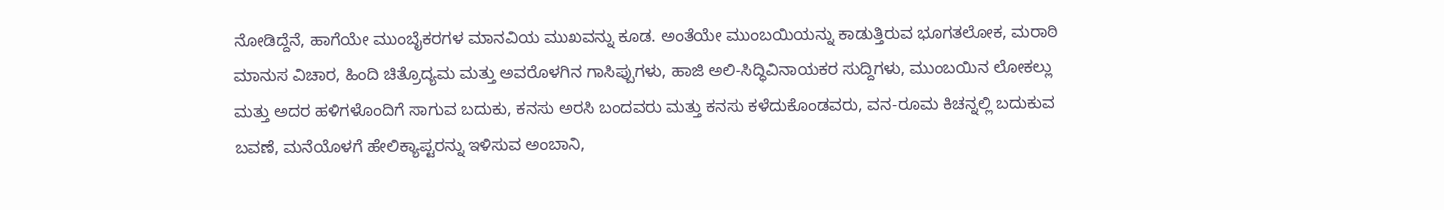ನೋಡಿದ್ದೆನೆ, ಹಾಗೆಯೇ ಮುಂಬೈಕರಗಳ ಮಾನವಿಯ ಮುಖವನ್ನು ಕೂಡ. ಅಂತೆಯೇ ಮುಂಬಯಿಯನ್ನು ಕಾಡುತ್ತಿರುವ ಭೂಗತಲೋಕ, ಮರಾಠಿ ಮಾನುಸ ವಿಚಾರ, ಹಿಂದಿ ಚಿತ್ರೊದ್ಯಮ ಮತ್ತು ಅವರೊಳಗಿನ ಗಾಸಿಪ್ಪುಗಳು, ಹಾಜಿ ಅಲಿ-ಸಿದ್ಧಿವಿನಾಯಕರ ಸುದ್ದಿಗಳು, ಮುಂಬಯಿನ ಲೋಕಲ್ಲು ಮತ್ತು ಅದರ ಹಳಿಗಳೊಂದಿಗೆ ಸಾಗುವ ಬದುಕು, ಕನಸು ಅರಸಿ ಬಂದವರು ಮತ್ತು ಕನಸು ಕಳೆದುಕೊಂಡವರು, ವನ-ರೂಮ ಕಿಚನ್ನಲ್ಲಿ ಬದುಕುವ ಬವಣೆ, ಮನೆಯೊಳಗೆ ಹೇಲಿಕ್ಯಾಪ್ಟರನ್ನು ಇಳಿಸುವ ಅಂಬಾನಿ,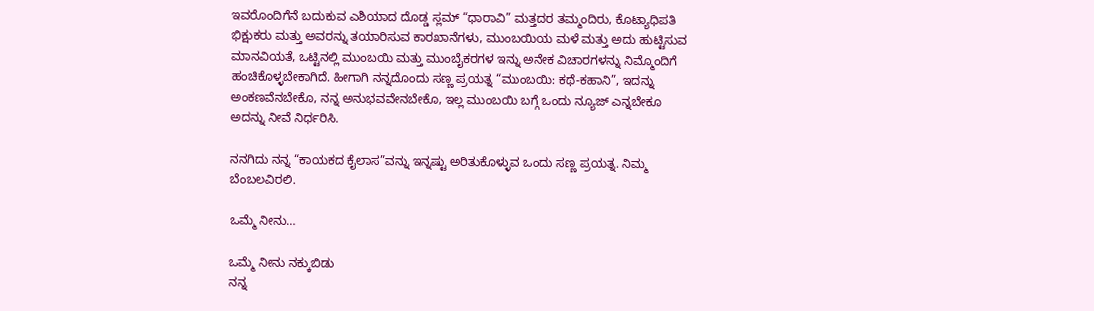ಇವರೊಂದಿಗೆನೆ ಬದುಕುವ ಎಶಿಯಾದ ದೊಡ್ಡ ಸ್ಲಮ್ “ಧಾರಾವಿ” ಮತ್ತದರ ತಮ್ಮಂದಿರು, ಕೊಟ್ಯಾಧಿಪತಿ ಭಿಕ್ಷುಕರು ಮತ್ತು ಅವರನ್ನು ತಯಾರಿಸುವ ಕಾರಖಾನೆಗಳು, ಮುಂಬಯಿಯ ಮಳೆ ಮತ್ತು ಅದು ಹುಟ್ಟಿಸುವ ಮಾನವಿಯತೆ, ಒಟ್ಟಿನಲ್ಲಿ ಮುಂಬಯಿ ಮತ್ತು ಮುಂಬೈಕರಗಳ ಇನ್ನು ಅನೇಕ ವಿಚಾರಗಳನ್ನು ನಿಮ್ಮೊಂದಿಗೆ ಹಂಚಿಕೊಳ್ಳಬೇಕಾಗಿದೆ. ಹೀಗಾಗಿ ನನ್ನದೊಂದು ಸಣ್ಣ ಪ್ರಯತ್ನ “ಮುಂಬಯಿ: ಕಥೆ-ಕಹಾನಿ”, ಇದನ್ನು ಅಂಕಣವೆನಬೇಕೊ, ನನ್ನ ಅನುಭವವೇನಬೇಕೊ, ಇಲ್ಲ ಮುಂಬಯಿ ಬಗ್ಗೆ ಒಂದು ನ್ಯೂಜ್ ಎನ್ನಬೇಕೂ ಅದನ್ನು ನೀವೆ ನಿರ್ಧರಿಸಿ.

ನನಗಿದು ನನ್ನ “ಕಾಯಕದ ಕೈಲಾಸ”ವನ್ನು ಇನ್ನಷ್ಟು ಅರಿತುಕೊಳ್ಳುವ ಒಂದು ಸಣ್ಣ ಪ್ರಯತ್ನ. ನಿಮ್ಮ ಬೆಂಬಲವಿರಲಿ.

ಒಮ್ಮೆ ನೀನು…

ಒಮ್ಮೆ ನೀನು ನಕ್ಕುಬಿಡು
ನನ್ನ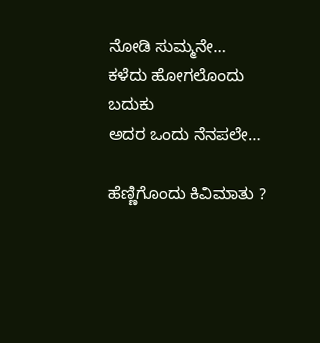ನೋಡಿ ಸುಮ್ಮನೇ…
ಕಳೆದು ಹೋಗಲೊಂದು ಬದುಕು
ಅದರ ಒಂದು ನೆನಪಲೇ…

ಹೆಣ್ಣಿಗೊಂದು ಕಿವಿಮಾತು ?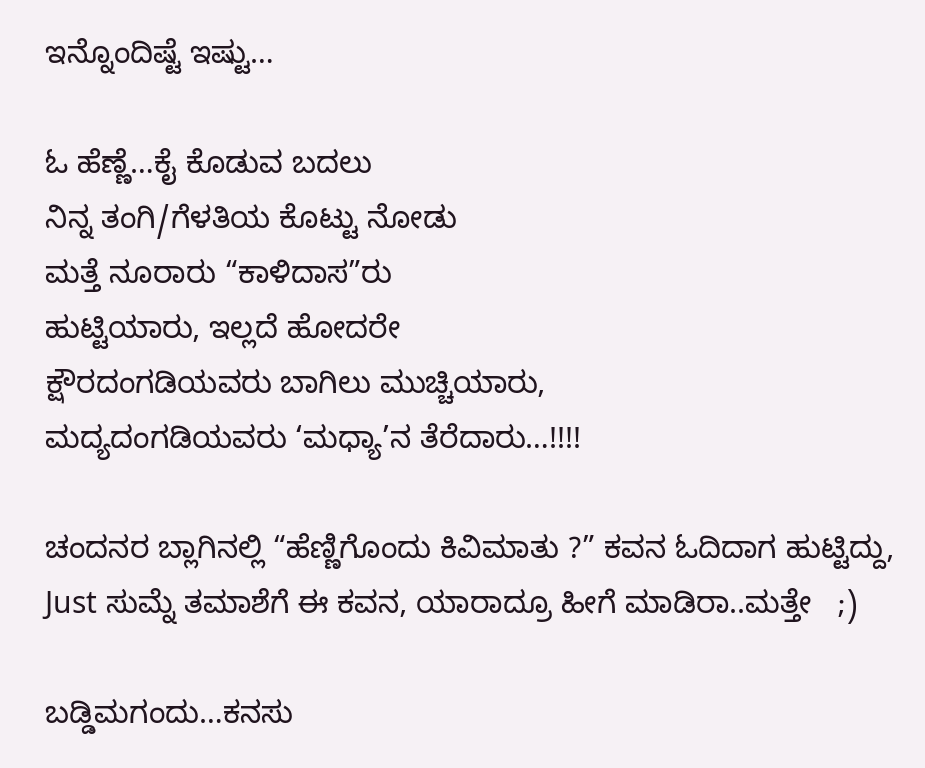ಇನ್ನೊಂದಿಷ್ಟೆ ಇಷ್ಟು…

ಓ ಹೆಣ್ಣೆ…ಕೈ ಕೊಡುವ ಬದಲು
ನಿನ್ನ ತಂಗಿ/ಗೆಳತಿಯ ಕೊಟ್ಟು ನೋಡು
ಮತ್ತೆ ನೂರಾರು “ಕಾಳಿದಾಸ”ರು
ಹುಟ್ಟಿಯಾರು, ಇಲ್ಲದೆ ಹೋದರೇ
ಕ್ಷೌರದಂಗಡಿಯವರು ಬಾಗಿಲು ಮುಚ್ಚಿಯಾರು,
ಮದ್ಯದಂಗಡಿಯವರು ‘ಮಧ್ಯಾ’ನ ತೆರೆದಾರು…!!!!

ಚಂದನರ ಬ್ಲಾಗಿನಲ್ಲಿ “ಹೆಣ್ಣಿಗೊಂದು ಕಿವಿಮಾತು ?” ಕವನ ಓದಿದಾಗ ಹುಟ್ಟಿದ್ದು, Just ಸುಮ್ನೆ ತಮಾಶೆಗೆ ಈ ಕವನ, ಯಾರಾದ್ರೂ ಹೀಗೆ ಮಾಡಿರಾ..ಮತ್ತೇ   ;)

ಬಡ್ಡಿಮಗಂದು…ಕನಸು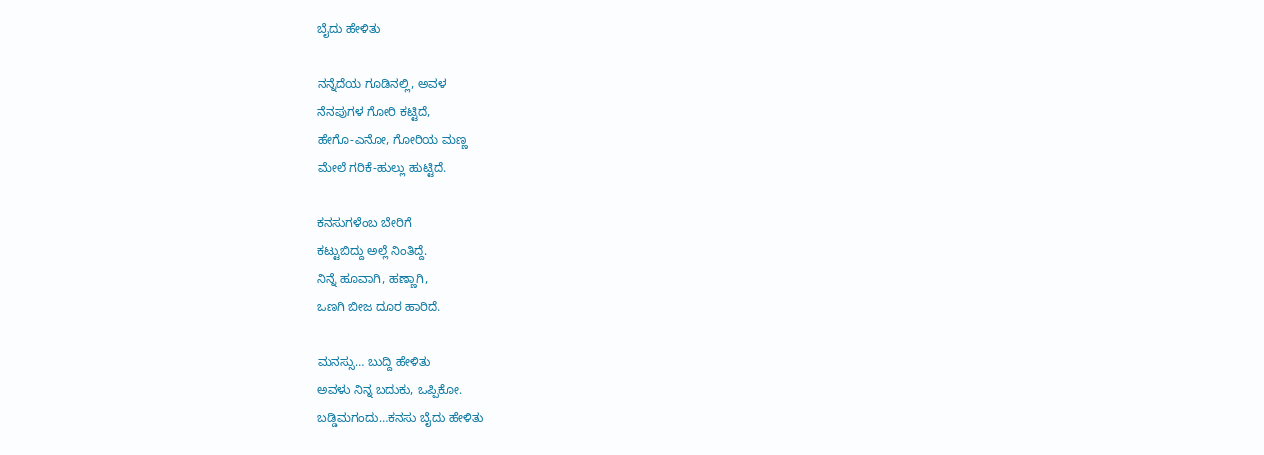ಬೈದು ಹೇಳಿತು

ನನ್ನೆದೆಯ ಗೂಡಿನಲ್ಲಿ, ಅವಳ
ನೆನಪುಗಳ ಗೋರಿ ಕಟ್ಟಿದೆ,
ಹೇಗೊ-ಎನೋ, ಗೋರಿಯ ಮಣ್ಣ
ಮೇಲೆ ಗರಿಕೆ-ಹುಲ್ಲು ಹುಟ್ಟಿದೆ.

ಕನಸುಗಳೆಂಬ ಬೇರಿಗೆ
ಕಟ್ಟುಬಿದ್ದು ಅಲ್ಲೆ ನಿಂತಿದ್ದೆ.
ನಿನ್ನೆ ಹೂವಾಗಿ, ಹಣ್ಣಾಗಿ,
ಒಣಗಿ ಬೀಜ ದೂರ ಹಾರಿದೆ.

ಮನಸ್ಸು… ಬುದ್ದಿ ಹೇಳಿತು
ಅವಳು ನಿನ್ನ ಬದುಕು, ಒಪ್ಪಿಕೋ.
ಬಡ್ಡಿಮಗಂದು…ಕನಸು ಬೈದು ಹೇಳಿತು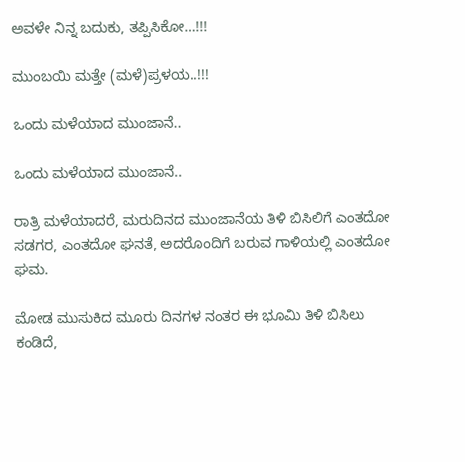ಅವಳೇ ನಿನ್ನ ಬದುಕು, ತಪ್ಪಿಸಿಕೋ…!!!

ಮುಂಬಯಿ ಮತ್ತೇ (ಮಳೆ)ಪ್ರಳಯ..!!!

ಒಂದು ಮಳೆಯಾದ ಮುಂಜಾನೆ..

ಒಂದು ಮಳೆಯಾದ ಮುಂಜಾನೆ..

ರಾತ್ರಿ ಮಳೆಯಾದರೆ, ಮರುದಿನದ ಮುಂಜಾನೆಯ ತಿಳಿ ಬಿಸಿಲಿಗೆ ಎಂತದೋ ಸಡಗರ, ಎಂತದೋ ಘನತೆ, ಅದರೊಂದಿಗೆ ಬರುವ ಗಾಳಿಯಲ್ಲಿ ಎಂತದೋ ಘಮ.

ಮೋಡ ಮುಸುಕಿದ ಮೂರು ದಿನಗಳ ನಂತರ ಈ ಭೂಮಿ ತಿಳಿ ಬಿಸಿಲು ಕಂಡಿದೆ,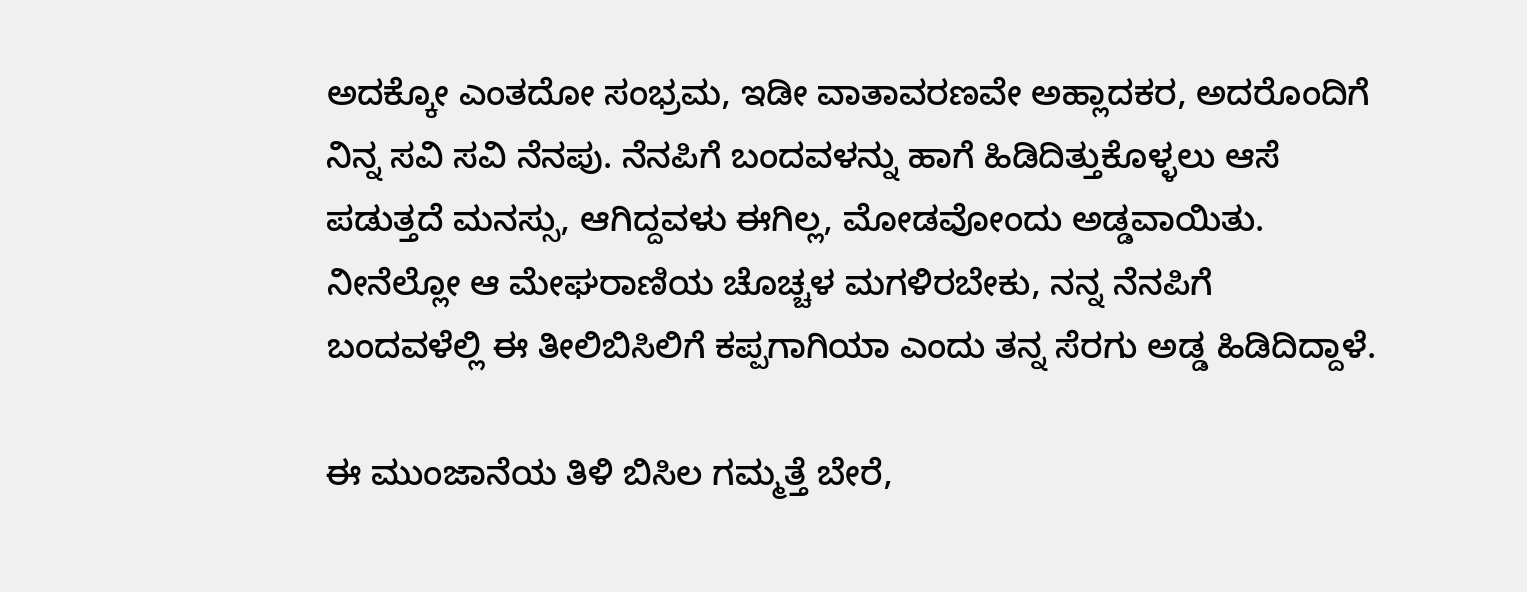ಅದಕ್ಕೋ ಎಂತದೋ ಸಂಭ್ರಮ, ಇಡೀ ವಾತಾವರಣವೇ ಅಹ್ಲಾದಕರ, ಅದರೊಂದಿಗೆ ನಿನ್ನ ಸವಿ ಸವಿ ನೆನಪು. ನೆನಪಿಗೆ ಬಂದವಳನ್ನು ಹಾಗೆ ಹಿಡಿದಿತ್ತುಕೊಳ್ಳಲು ಆಸೆ ಪಡುತ್ತದೆ ಮನಸ್ಸು, ಆಗಿದ್ದವಳು ಈಗಿಲ್ಲ, ಮೋಡವೋಂದು ಅಡ್ಡವಾಯಿತು. ನೀನೆಲ್ಲೋ ಆ ಮೇಘರಾಣಿಯ ಚೊಚ್ಚಳ ಮಗಳಿರಬೇಕು, ನನ್ನ ನೆನಪಿಗೆ ಬಂದವಳೆಲ್ಲಿ ಈ ತೀಲಿಬಿಸಿಲಿಗೆ ಕಪ್ಪಗಾಗಿಯಾ ಎಂದು ತನ್ನ ಸೆರಗು ಅಡ್ಡ ಹಿಡಿದಿದ್ದಾಳೆ.

ಈ ಮುಂಜಾನೆಯ ತಿಳಿ ಬಿಸಿಲ ಗಮ್ಮತ್ತೆ ಬೇರೆ,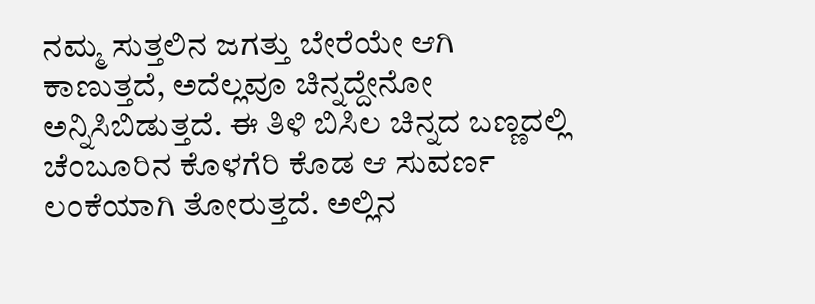ನಮ್ಮ ಸುತ್ತಲಿನ ಜಗತ್ತು ಬೇರೆಯೇ ಆಗಿ ಕಾಣುತ್ತದೆ, ಅದೆಲ್ಲವೂ ಚಿನ್ನದ್ದೇನೋ ಅನ್ನಿಸಿಬಿಡುತ್ತದೆ. ಈ ತಿಳಿ ಬಿಸಿಲ ಚಿನ್ನದ ಬಣ್ಣದಲ್ಲಿ ಚೆಂಬೂರಿನ ಕೊಳಗೆರಿ ಕೊಡ ಆ ಸುವರ್ಣ ಲಂಕೆಯಾಗಿ ತೋರುತ್ತದೆ. ಅಲ್ಲಿನ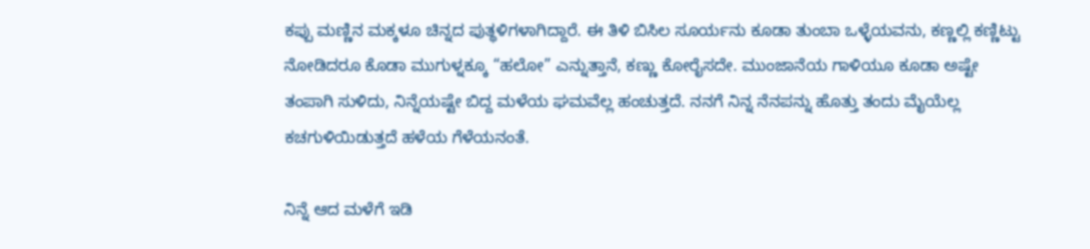ಕಪ್ಪು ಮಣ್ಣಿನ ಮಕ್ಕಳೂ ಚಿನ್ನದ ಪುತ್ಥಳಿಗಳಾಗಿದ್ದಾರೆ. ಈ ತಿಳಿ ಬಿಸಿಲ ಸೂರ್ಯನು ಕೂಡಾ ತುಂಬಾ ಒಳ್ಳೆಯವನು, ಕಣ್ಣಲ್ಲಿ ಕಣ್ಣಿಟ್ಟು ನೋಡಿದರೂ ಕೊಡಾ ಮುಗುಳ್ನಕ್ಕೂ “ಹಲೋ” ಎನ್ನುತ್ತಾನೆ, ಕಣ್ಣು ಕೋರೈಸದೇ. ಮುಂಜಾನೆಯ ಗಾಳಿಯೂ ಕೂಡಾ ಅಷ್ಟೇ ತಂಪಾಗಿ ಸುಳಿದು, ನಿನ್ನೆಯಷ್ಟೇ ಬಿದ್ದ ಮಳೆಯ ಘಮವೆಲ್ಲ ಹಂಚುತ್ತದೆ. ನನಗೆ ನಿನ್ನ ನೆನಪನ್ನು ಹೊತ್ತು ತಂದು ಮೈಯೆಲ್ಲ ಕಚಗುಳಿಯಿಡುತ್ತದೆ ಹಳೆಯ ಗೆಳೆಯನಂತೆ.

ನಿನ್ನೆ ಆದ ಮಳೆಗೆ ಇಡಿ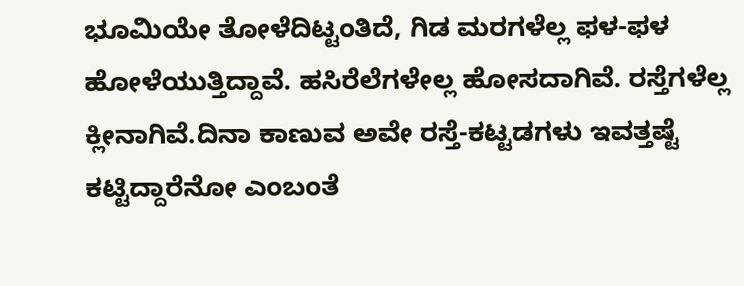ಭೂಮಿಯೇ ತೋಳೆದಿಟ್ಟಂತಿದೆ, ಗಿಡ ಮರಗಳೆಲ್ಲ ಫಳ-ಫಳ ಹೋಳೆಯುತ್ತಿದ್ದಾವೆ. ಹಸಿರೆಲೆಗಳೇಲ್ಲ ಹೋಸದಾಗಿವೆ. ರಸ್ತೆಗಳೆಲ್ಲ ಕ್ಲೀನಾಗಿವೆ.ದಿನಾ ಕಾಣುವ ಅವೇ ರಸ್ತೆ-ಕಟ್ಟಡಗಳು ಇವತ್ತಷ್ಟೆ ಕಟ್ಟಿದ್ದಾರೆನೋ ಎಂಬಂತೆ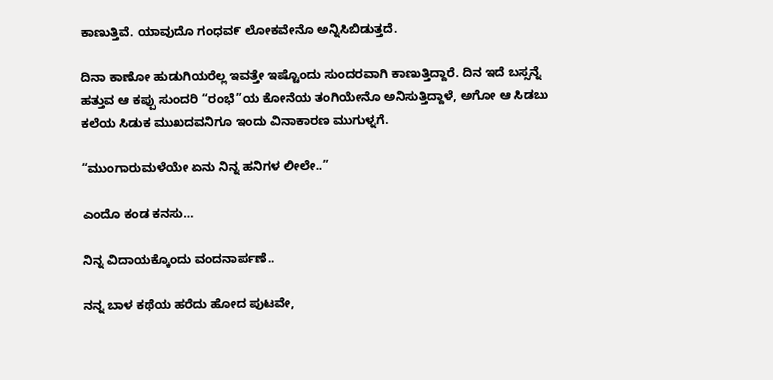ಕಾಣುತ್ತಿವೆ. ಯಾವುದೊ ಗಂಧವ೯ ಲೋಕವೇನೊ ಅನ್ನಿಸಿಬಿಡುತ್ತದೆ.

ದಿನಾ ಕಾಣೋ ಹುಡುಗಿಯರೆಲ್ಲ ಇವತ್ತೇ ಇಷ್ಟೊಂದು ಸುಂದರವಾಗಿ ಕಾಣುತ್ತಿದ್ದಾರೆ. ದಿನ ಇದೆ ಬಸ್ಸನ್ನೆ ಹತ್ತುವ ಆ ಕಪ್ಪು ಸುಂದರಿ “ರಂಭೆ”ಯ ಕೋನೆಯ ತಂಗಿಯೇನೊ ಅನಿಸುತ್ತಿದ್ದಾಳೆ, ಅಗೋ ಆ ಸಿಡಬು ಕಲೆಯ ಸಿಡುಕ ಮುಖದವನಿಗೂ ಇಂದು ವಿನಾಕಾರಣ ಮುಗುಳ್ನಗೆ.

“ಮುಂಗಾರುಮಳೆಯೇ ಏನು ನಿನ್ನ ಹನಿಗಳ ಲೀಲೇ..”

ಎಂದೊ ಕಂಡ ಕನಸು…

ನಿನ್ನ ವಿದಾಯಕ್ಕೊಂದು ವಂದನಾರ್ಪಣೆ..

ನನ್ನ ಬಾಳ ಕಥೆಯ ಹರೆದು ಹೋದ ಪುಟವೇ,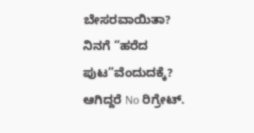ಬೇಸರವಾಯಿತಾ? ನಿನಗೆ “ಹರೆದ ಪುಟ”ವೆಂದುದಕ್ಕೆ? ಆಗಿದ್ದರೆ No ರಿಗ್ರೇಟ್.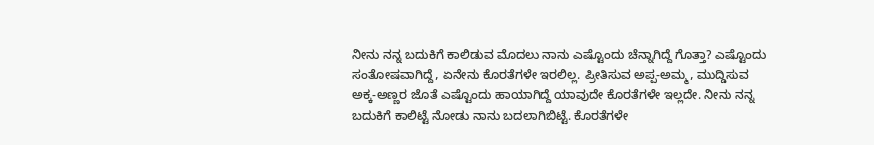ನೀನು ನನ್ನ ಬದುಕಿಗೆ ಕಾಲಿಡುವ ಮೊದಲು ನಾನು ಎಷ್ಟೊಂದು ಚೆನ್ನಾಗಿದ್ದೆ ಗೊತ್ತಾ? ಎಷ್ಟೊಂದು ಸಂತೋಷವಾಗಿದ್ದೆ, ಏನೇನು ಕೊರತೆಗಳೇ ಇರಲಿಲ್ಲ. ಪ್ರೀತಿಸುವ ಅಪ್ಪ-ಅಮ್ಮ, ಮುದ್ಡಿಸುವ ಅಕ್ಕ-ಅಣ್ಣರ ಜೊತೆ ಎಷ್ಟೊಂದು ಹಾಯಾಗಿದ್ದೆ ಯಾವುದೇ ಕೊರತೆಗಳೇ ಇಲ್ಲದೇ. ನೀನು ನನ್ನ ಬದುಕಿಗೆ ಕಾಲಿಟ್ಟೆ ನೋಡು ನಾನು ಬದಲಾಗಿಬಿಟ್ಟೆ. ಕೊರತೆಗಳೇ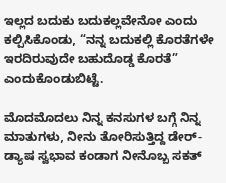ಇಲ್ಲದ ಬದುಕು ಬದುಕಲ್ಲವೇನೋ ಎಂದು ಕಲ್ಪಿಸಿಕೊಂಡು, “ನನ್ನ ಬದುಕಲ್ಲಿ ಕೊರತೆಗಳೇ ಇರದಿರುವುದೇ ಬಹುದೊಡ್ಡ ಕೊರತೆ” ಎಂದುಕೊಂಡುಬಿಟ್ಟೆ.

ಮೊದಮೊದಲು ನಿನ್ನ ಕನಸುಗಳ ಬಗ್ಗೆ ನಿನ್ನ ಮಾತುಗಳು, ನೀನು ತೋರಿಸುತ್ತಿದ್ದ ಡೇರ್-ಡ್ಯಾಷ ಸ್ವಭಾವ ಕಂಡಾಗ ನೀನೊಬ್ಬ ಸಕತ್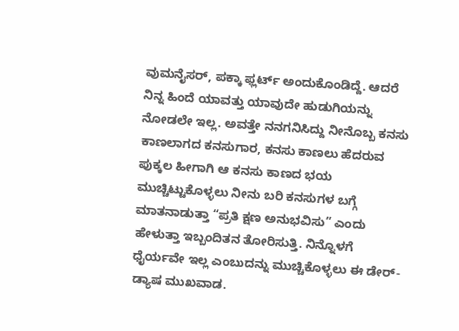ವುಮನೈಸರ್, ಪಕ್ಕಾ ಫ್ಲರ್ಟ್ ಅಂದುಕೊಂಡಿದ್ದೆ. ಆದರೆ ನಿನ್ನ ಹಿಂದೆ ಯಾವತ್ತು ಯಾವುದೇ ಹುಡುಗಿಯನ್ನು ನೋಡಲೇ ಇಲ್ಲ. ಅವತ್ತೇ ನನಗನಿಸಿದ್ದು ನೀನೊಬ್ಬ ಕನಸು ಕಾಣಲಾಗದ ಕನಸುಗಾರ, ಕನಸು ಕಾಣಲು ಹೆದರುವ ಪುಕ್ಕಲ ಹೀಗಾಗಿ ಆ ಕನಸು ಕಾಣದ ಭಯ ಮುಚ್ಚಿಟ್ಟುಕೊಳ್ಳಲು ನೀನು ಬರಿ ಕನಸುಗಳ ಬಗ್ಗೆ ಮಾತನಾಡುತ್ತಾ “ಪ್ರತಿ ಕ್ಷಣ ಅನುಭವಿಸು” ಎಂದು ಹೇಳುತ್ತಾ ಇಬ್ಬಂದಿತನ ತೋರಿಸುತ್ತಿ. ನಿನ್ನೊಳಗೆ ಧೈರ್ಯವೇ ಇಲ್ಲ ಎಂಬುದನ್ನು ಮುಚ್ಚಿಕೊಳ್ಳಲು ಈ ಡೇರ್-ಡ್ಯಾಷ ಮುಖವಾಡ.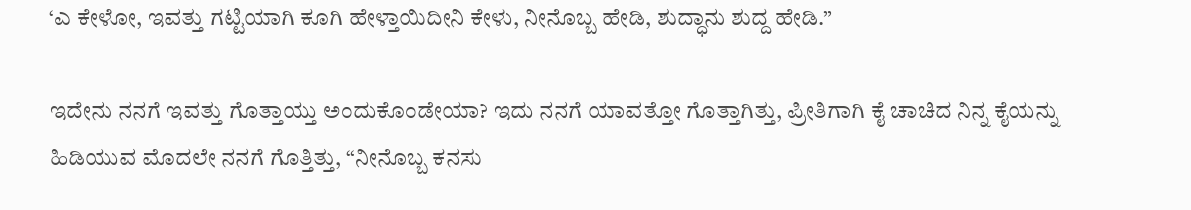‘ಎ ಕೇಳೋ, ಇವತ್ತು ಗಟ್ಟಿಯಾಗಿ ಕೂಗಿ ಹೇಳ್ತಾಯಿದೀನಿ ಕೇಳು, ನೀನೊಬ್ಬ ಹೇಡಿ, ಶುದ್ಧಾನು ಶುದ್ದ ಹೇಡಿ.”

ಇದೇನು ನನಗೆ ಇವತ್ತು ಗೊತ್ತಾಯ್ತು ಅಂದುಕೊಂಡೇಯಾ? ಇದು ನನಗೆ ಯಾವತ್ತೋ ಗೊತ್ತಾಗಿತ್ತು, ಪ್ರೀತಿಗಾಗಿ ಕೈ ಚಾಚಿದ ನಿನ್ನ ಕೈಯನ್ನು ಹಿಡಿಯುವ ಮೊದಲೇ ನನಗೆ ಗೊತ್ತಿತ್ತು, “ನೀನೊಬ್ಬ ಕನಸು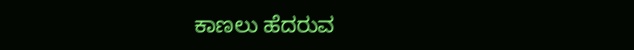ಕಾಣಲು ಹೆದರುವ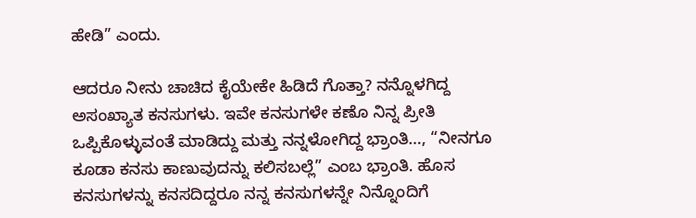ಹೇಡಿ” ಎಂದು.

ಆದರೂ ನೀನು ಚಾಚಿದ ಕೈಯೇಕೇ ಹಿಡಿದೆ ಗೊತ್ತಾ? ನನ್ನೊಳಗಿದ್ದ ಅಸಂಖ್ಯಾತ ಕನಸುಗಳು. ಇವೇ ಕನಸುಗಳೇ ಕಣೊ ನಿನ್ನ ಪ್ರೀತಿ ಒಪ್ಪಿಕೊಳ್ಳುವಂತೆ ಮಾಡಿದ್ದು ಮತ್ತು ನನ್ನಳೋಗಿದ್ದ ಭ್ರಾಂತಿ…, “ನೀನಗೂ ಕೂಡಾ ಕನಸು ಕಾಣುವುದನ್ನು ಕಲಿಸಬಲ್ಲೆ” ಎಂಬ ಭ್ರಾಂತಿ. ಹೊಸ ಕನಸುಗಳನ್ನು ಕನಸದಿದ್ದರೂ ನನ್ನ ಕನಸುಗಳನ್ನೇ ನಿನ್ನೊಂದಿಗೆ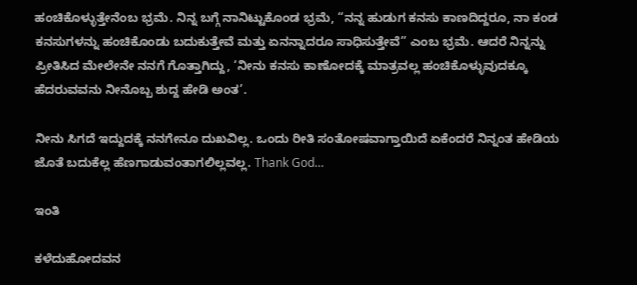ಹಂಚಿಕೊಳ್ಳುತ್ತೇನೆಂಬ ಭ್ರಮೆ. ನಿನ್ನ ಬಗ್ಗೆ ನಾನಿಟ್ಟುಕೊಂಡ ಭ್ರಮೆ, “ನನ್ನ ಹುಡುಗ ಕನಸು ಕಾಣದಿದ್ದರೂ, ನಾ ಕಂಡ ಕನಸುಗಳನ್ನು ಹಂಚಿಕೊಂಡು ಬದುಕುತ್ತೇವೆ ಮತ್ತು ಏನನ್ನಾದರೂ ಸಾಧಿಸುತ್ತೇವೆ” ಎಂಬ ಭ್ರಮೆ. ಆದರೆ ನಿನ್ನನ್ನು ಪ್ರೀತಿಸಿದ ಮೇಲೇನೇ ನನಗೆ ಗೊತ್ತಾಗಿದ್ದು, ‘ನೀನು ಕನಸು ಕಾಣೋದಕ್ಕೆ ಮಾತ್ರವಲ್ಲ ಹಂಚಿಕೊಳ್ಳುವುದಕ್ಕೂ ಹೆದರುವವನು ನೀನೊಬ್ಬ ಶುದ್ದ ಹೇಡಿ ಅಂತ’.

ನೀನು ಸಿಗದೆ ಇದ್ದುದಕ್ಕೆ ನನಗೇನೂ ದುಖವಿಲ್ಲ. ಒಂದು ರೀತಿ ಸಂತೋಷವಾಗ್ತಾಯಿದೆ ಏಕೆಂದರೆ ನಿನ್ನಂತ ಹೇಡಿಯ ಜೊತೆ ಬದುಕೆಲ್ಲ ಹೆಣಗಾಡುವಂತಾಗಲಿಲ್ಲವಲ್ಲ. Thank God…

ಇಂತಿ

ಕಳೆದುಹೋದವನ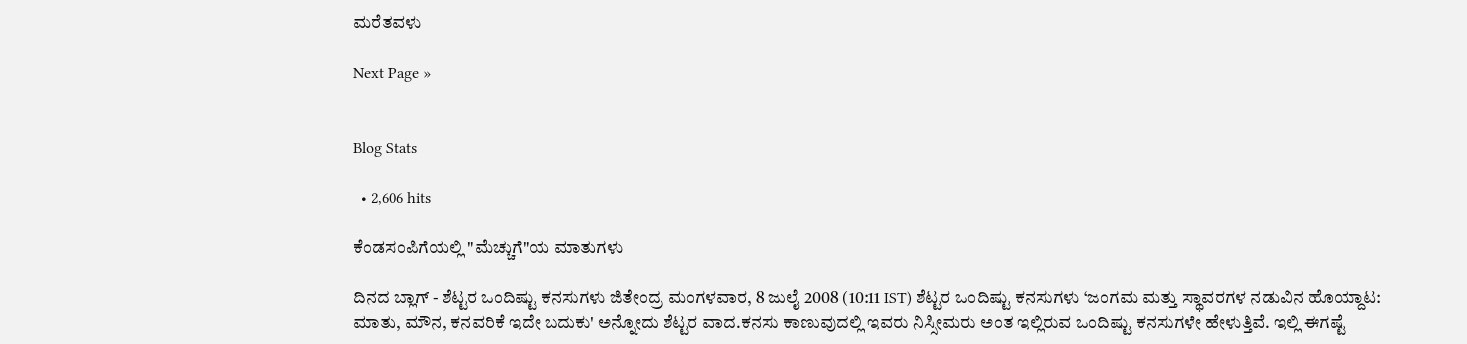ಮರೆತವಳು

Next Page »


Blog Stats

  • 2,606 hits

ಕೆಂಡಸಂಪಿಗೆಯಲ್ಲಿ "ಮೆಚ್ಚುಗೆ"ಯ ಮಾತುಗಳು

ದಿನದ ಬ್ಲಾಗ್ - ಶೆಟ್ಟರ ಒಂದಿಷ್ಟು ಕನಸುಗಳು ಜಿತೇಂದ್ರ ಮಂಗಳವಾರ, 8 ಜುಲೈ 2008 (10:11 IST) ಶೆಟ್ಟರ ಒಂದಿಷ್ಟು ಕನಸುಗಳು ‘ಜಂಗಮ ಮತ್ತು ಸ್ಥಾವರಗಳ ನಡುವಿನ ಹೊಯ್ದಾಟ: ಮಾತು, ಮೌನ, ಕನವರಿಕೆ ಇದೇ ಬದುಕು' ಅನ್ನೋದು ಶೆಟ್ಟರ ವಾದ.ಕನಸು ಕಾಣುವುದಲ್ಲಿ ಇವರು ನಿಸ್ಸೀಮರು ಅಂತ ಇಲ್ಲಿರುವ ಒಂದಿಷ್ಟು ಕನಸುಗಳೇ ಹೇಳುತ್ತಿವೆ. ಇಲ್ಲಿ ಈಗಷ್ಟೆ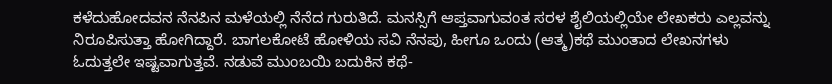ಕಳೆದುಹೋದವನ ನೆನಪಿನ ಮಳೆಯಲ್ಲಿ ನೆನೆದ ಗುರುತಿದೆ. ಮನಸ್ಸಿಗೆ ಆಪ್ತವಾಗುವಂತ ಸರಳ ಶೈಲಿಯಲ್ಲಿಯೇ ಲೇಖಕರು ಎಲ್ಲವನ್ನು ನಿರೂಪಿಸುತ್ತಾ ಹೋಗಿದ್ದಾರೆ. ಬಾಗಲಕೋಟೆ ಹೋಳಿಯ ಸವಿ ನೆನಪು, ಹೀಗೂ ಒಂದು (ಆತ್ಮ)ಕಥೆ ಮುಂತಾದ ಲೇಖನಗಳು ಓದುತ್ತಲೇ ಇಷ್ಟವಾಗುತ್ತವೆ. ನಡುವೆ ಮುಂಬಯಿ ಬದುಕಿನ ಕಥೆ-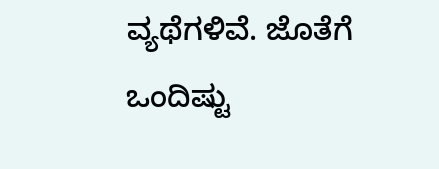ವ್ಯಥೆಗಳಿವೆ. ಜೊತೆಗೆ ಒಂದಿಷ್ಟು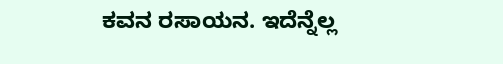ಕವನ ರಸಾಯನ. ಇದೆನ್ನೆಲ್ಲ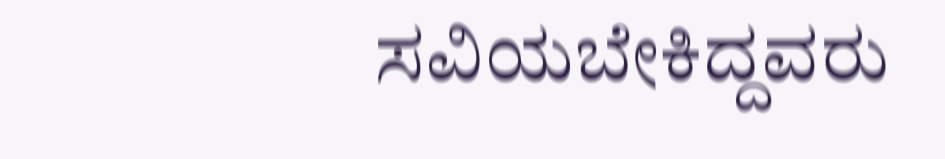ಸವಿಯಬೇಕಿದ್ದವರು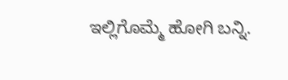ಇಲ್ಲಿಗೊಮ್ಮೆ ಹೋಗಿ ಬನ್ನಿ.